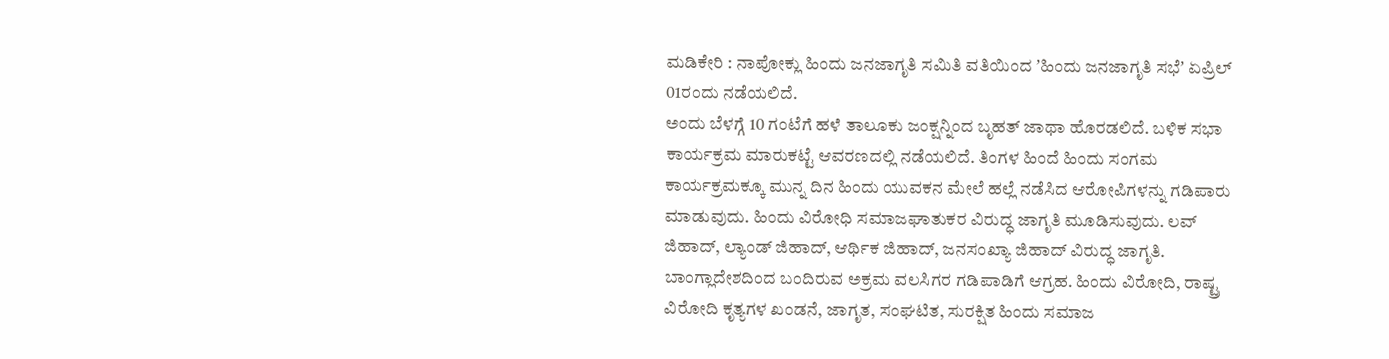ಮಡಿಕೇರಿ : ನಾಪೋಕ್ಲು ಹಿಂದು ಜನಜಾಗೃತಿ ಸಮಿತಿ ವತಿಯಿಂದ ʼಹಿಂದು ಜನಜಾಗೃತಿ ಸಭೆʼ ಏಪ್ರಿಲ್ 01ರಂದು ನಡೆಯಲಿದೆ.
ಅಂದು ಬೆಳಗ್ಗೆ 10 ಗಂಟೆಗೆ ಹಳೆ ತಾಲೂಕು ಜಂಕ್ಷನ್ನಿಂದ ಬೃಹತ್ ಜಾಥಾ ಹೊರಡಲಿದೆ. ಬಳಿಕ ಸಭಾ ಕಾರ್ಯಕ್ರಮ ಮಾರುಕಟ್ಟೆ ಆವರಣದಲ್ಲಿ ನಡೆಯಲಿದೆ. ತಿಂಗಳ ಹಿಂದೆ ಹಿಂದು ಸಂಗಮ ಕಾರ್ಯಕ್ರಮಕ್ಕೂ ಮುನ್ನ ದಿನ ಹಿಂದು ಯುವಕನ ಮೇಲೆ ಹಲ್ಲೆ ನಡೆಸಿದ ಆರೋಪಿಗಳನ್ನು ಗಡಿಪಾರು ಮಾಡುವುದು. ಹಿಂದು ವಿರೋಧಿ ಸಮಾಜಘಾತುಕರ ವಿರುದ್ಧ ಜಾಗೃತಿ ಮೂಡಿಸುವುದು. ಲವ್ ಜಿಹಾದ್, ಲ್ಯಾಂಡ್ ಜಿಹಾದ್, ಆರ್ಥಿಕ ಜಿಹಾದ್, ಜನಸಂಖ್ಯಾ ಜಿಹಾದ್ ವಿರುದ್ಧ ಜಾಗೃತಿ. ಬಾಂಗ್ಲಾದೇಶದಿಂದ ಬಂದಿರುವ ಅಕ್ರಮ ವಲಸಿಗರ ಗಡಿಪಾಡಿಗೆ ಆಗ್ರಹ. ಹಿಂದು ವಿರೋದಿ, ರಾಷ್ಟ್ರ ವಿರೋದಿ ಕೃತ್ಯಗಳ ಖಂಡನೆ, ಜಾಗೃತ, ಸಂಘಟಿತ, ಸುರಕ್ಷಿತ ಹಿಂದು ಸಮಾಜ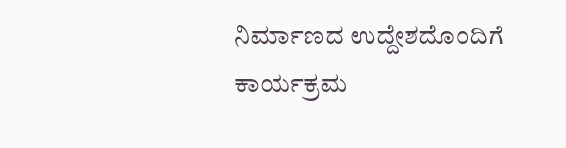ನಿರ್ಮಾಣದ ಉದ್ದೇಶದೊಂದಿಗೆ ಕಾರ್ಯಕ್ರಮ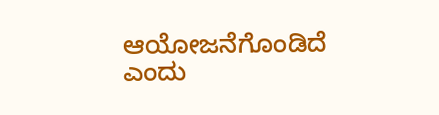ಆಯೋಜನೆಗೊಂಡಿದೆ ಎಂದು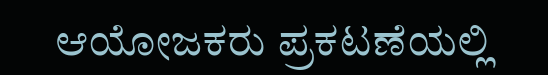ಆಯೋಜಕರು ಪ್ರಕಟಣೆಯಲ್ಲಿ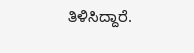ತಿಳಿಸಿದ್ದಾರೆ.